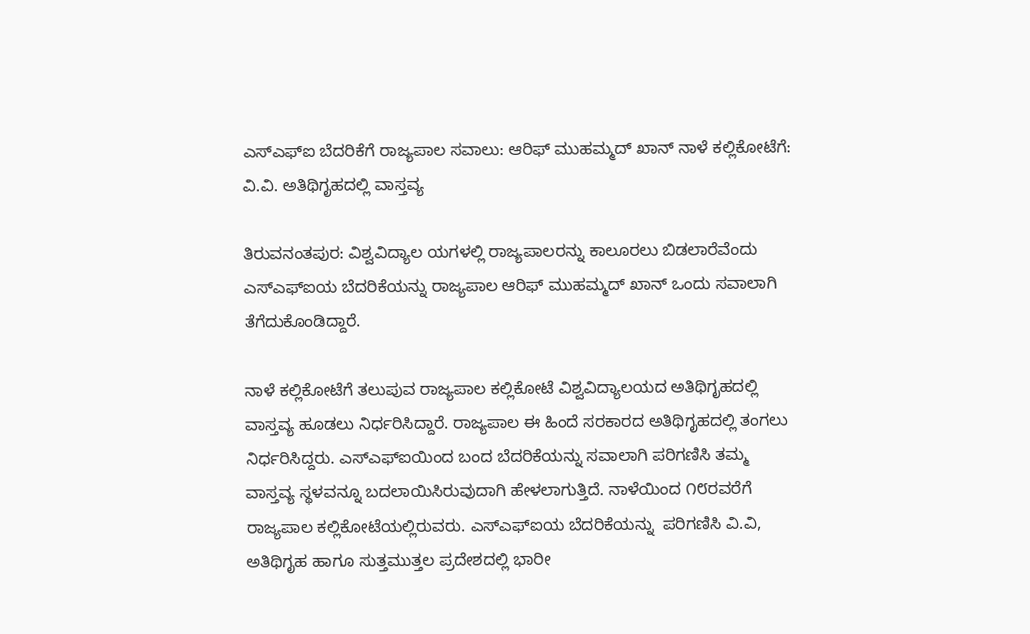ಎಸ್‌ಎಫ್‌ಐ ಬೆದರಿಕೆಗೆ ರಾಜ್ಯಪಾಲ ಸವಾಲು: ಆರಿಫ್ ಮುಹಮ್ಮದ್ ಖಾನ್ ನಾಳೆ ಕಲ್ಲಿಕೋಟೆಗೆ: ವಿ.ವಿ. ಅತಿಥಿಗೃಹದಲ್ಲಿ ವಾಸ್ತವ್ಯ

ತಿರುವನಂತಪುರ: ವಿಶ್ವವಿದ್ಯಾಲ ಯಗಳಲ್ಲಿ ರಾಜ್ಯಪಾಲರನ್ನು ಕಾಲೂರಲು ಬಿಡಲಾರೆವೆಂದು ಎಸ್‌ಎಫ್‌ಐಯ ಬೆದರಿಕೆಯನ್ನು ರಾಜ್ಯಪಾಲ ಆರಿಫ್ ಮುಹಮ್ಮದ್ ಖಾನ್ ಒಂದು ಸವಾಲಾಗಿ ತೆಗೆದುಕೊಂಡಿದ್ದಾರೆ.

ನಾಳೆ ಕಲ್ಲಿಕೋಟೆಗೆ ತಲುಪುವ ರಾಜ್ಯಪಾಲ ಕಲ್ಲಿಕೋಟೆ ವಿಶ್ವವಿದ್ಯಾಲಯದ ಅತಿಥಿಗೃಹದಲ್ಲಿ ವಾಸ್ತವ್ಯ ಹೂಡಲು ನಿರ್ಧರಿಸಿದ್ದಾರೆ. ರಾಜ್ಯಪಾಲ ಈ ಹಿಂದೆ ಸರಕಾರದ ಅತಿಥಿಗೃಹದಲ್ಲಿ ತಂಗಲು ನಿರ್ಧರಿಸಿದ್ದರು. ಎಸ್‌ಎಫ್‌ಐಯಿಂದ ಬಂದ ಬೆದರಿಕೆಯನ್ನು ಸವಾಲಾಗಿ ಪರಿಗಣಿಸಿ ತಮ್ಮ ವಾಸ್ತವ್ಯ ಸ್ಥಳವನ್ನೂ ಬದಲಾಯಿಸಿರುವುದಾಗಿ ಹೇಳಲಾಗುತ್ತಿದೆ. ನಾಳೆಯಿಂದ ೧೮ರವರೆಗೆ ರಾಜ್ಯಪಾಲ ಕಲ್ಲಿಕೋಟೆಯಲ್ಲಿರುವರು. ಎಸ್‌ಎಫ್‌ಐಯ ಬೆದರಿಕೆಯನ್ನು  ಪರಿಗಣಿಸಿ ವಿ.ವಿ, ಅತಿಥಿಗೃಹ ಹಾಗೂ ಸುತ್ತಮುತ್ತಲ ಪ್ರದೇಶದಲ್ಲಿ ಭಾರೀ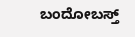ಬಂದೋಬಸ್ತ್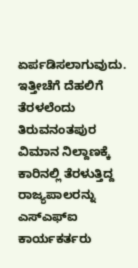ಏರ್ಪಡಿಸಲಾಗುವುದು. ಇತ್ತೀಚೆಗೆ ದೆಹಲಿಗೆ ತೆರಳಲೆಂದು ತಿರುವನಂತಪುರ ವಿಮಾನ ನಿಲ್ದಾಣಕ್ಕೆ ಕಾರಿನಲ್ಲಿ ತೆರಳುತ್ತಿದ್ದ ರಾಜ್ಯಪಾಲರನ್ನು ಎಸ್‌ಎಫ್‌ಐ ಕಾರ್ಯಕರ್ತರು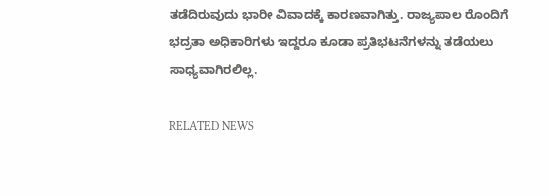ತಡೆದಿರುವುದು ಭಾರೀ ವಿವಾದಕ್ಕೆ ಕಾರಣವಾಗಿತ್ತು. ರಾಜ್ಯಪಾಲ ರೊಂದಿಗೆ ಭದ್ರತಾ ಅಧಿಕಾರಿಗಳು ಇದ್ದರೂ ಕೂಡಾ ಪ್ರತಿಭಟನೆಗಳನ್ನು ತಡೆಯಲು ಸಾಧ್ಯವಾಗಿರಲಿಲ್ಲ.

RELATED NEWS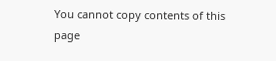You cannot copy contents of this page